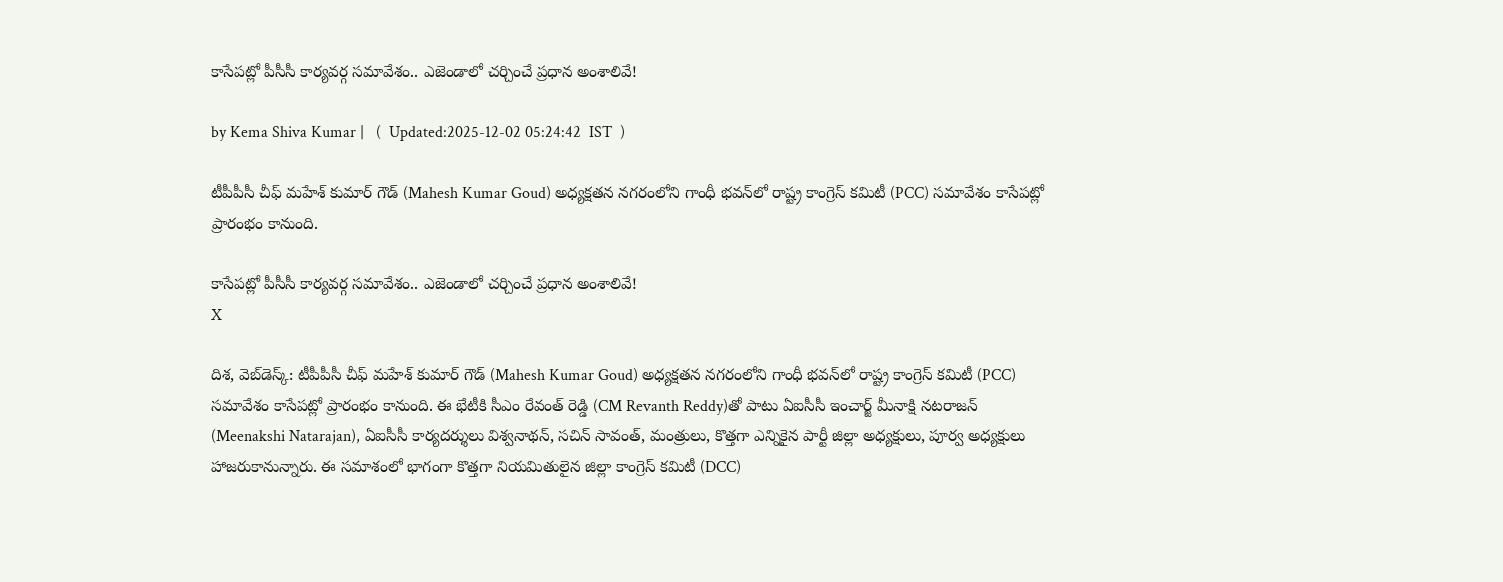కాసేపట్లో పీసీసీ కార్యవర్గ సమావేశం.. ఎజెండాలో చర్చించే ప్రధాన అంశాలివే!

by Kema Shiva Kumar |   (  Updated:2025-12-02 05:24:42  IST  )

టీపీపీసీ చీఫ్ మహేశ్ కుమార్ గౌడ్ (Mahesh Kumar Goud) అధ్యక్షతన నగరంలోని గాంధీ భవన్‌లో రాష్ట్ర కాంగ్రెస్ కమిటీ (PCC) సమావేశం కాసేపట్లో ప్రారంభం కానుంది.

కాసేపట్లో పీసీసీ కార్యవర్గ సమావేశం.. ఎజెండాలో చర్చించే ప్రధాన అంశాలివే!
X

దిశ, వెబ్‌డెస్క్: టీపీపీసీ చీఫ్ మహేశ్ కుమార్ గౌడ్ (Mahesh Kumar Goud) అధ్యక్షతన నగరంలోని గాంధీ భవన్‌లో రాష్ట్ర కాంగ్రెస్ కమిటీ (PCC) సమావేశం కాసేపట్లో ప్రారంభం కానుంది. ఈ భేటీకి సీఎం రేవంత్ రెడ్డి (CM Revanth Reddy)తో పాటు ఏఐసీసీ ఇంచార్జ్ మీనాక్షి నటరాజన్ (Meenakshi Natarajan), ఏఐసీసీ కార్యదర్శులు విశ్వనాథన్, సచిన్ సావంత్, మంత్రులు, కొత్తగా ఎన్నికైన పార్టీ జిల్లా అధ్యక్షులు, పూర్వ అధ్యక్షులు హాజరుకానున్నారు. ఈ సమాశంలో భాగంగా కొత్తగా నియమితులైన జిల్లా కాంగ్రెస్ కమిటీ (DCC)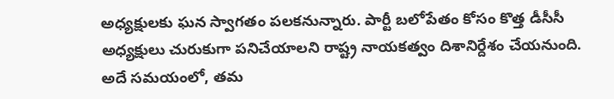అధ్యక్షులకు ఘన స్వాగతం పలకనున్నారు. పార్టీ బలోపేతం కోసం కొత్త డీసీసీ అధ్యక్షులు చురుకుగా పనిచేయాలని రాష్ట్ర నాయకత్వం దిశానిర్దేశం చేయనుంది. అదే సమయంలో, తమ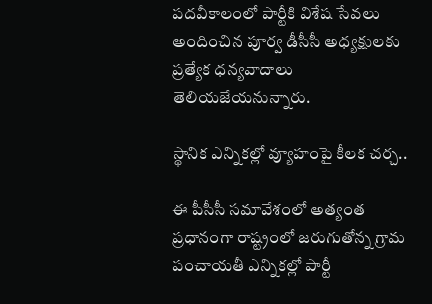పదవీకాలంలో పార్టీకి విశేష సేవలు అందించిన పూర్వ డీసీసీ అధ్యక్షులకు ప్రత్యేక ధన్యవాదాలు తెలియజేయనున్నారు.

స్థానిక ఎన్నికల్లో వ్యూహంపై కీలక చర్చ..

ఈ పీసీసీ సమావేశంలో అత్యంత ప్రధానంగా రాష్ట్రంలో జరుగుతోన్న గ్రామ పంచాయతీ ఎన్నికల్లో పార్టీ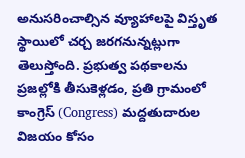అనుసరించాల్సిన వ్యూహాలపై విస్తృత స్థాయిలో చర్చ జరగనున్నట్లుగా తెలుస్తోంది. ప్రభుత్వ పథకాలను ప్రజల్లోకి తీసుకెళ్లడం, ప్రతి గ్రామంలో కాంగ్రెస్ (Congress) మద్దతుదారుల విజయం కోసం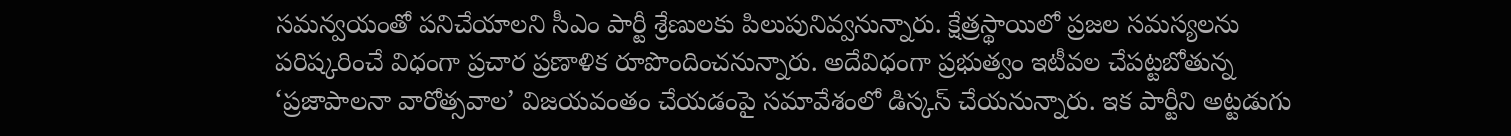సమన్వయంతో పనిచేయాలని సీఎం పార్టీ శ్రేణులకు పిలుపునివ్వనున్నారు. క్షేత్రస్థాయిలో ప్రజల సమస్యలను పరిష్కరించే విధంగా ప్రచార ప్రణాళిక రూపొందించనున్నారు. అదేవిధంగా ప్రభుత్వం ఇటీవల చేపట్టబోతున్న ‘ప్రజాపాలనా వారోత్సవాల’ విజయవంతం చేయడంపై సమావేశంలో డిస్కస్ చేయనున్నారు. ఇక పార్టీని అట్టడుగు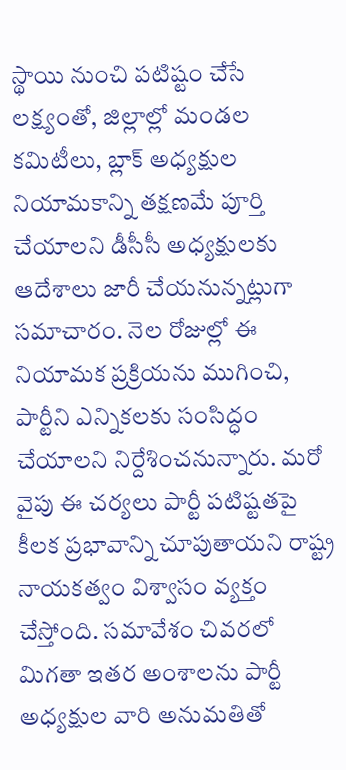స్థాయి నుంచి పటిష్టం చేసే లక్ష్యంతో, జిల్లాల్లో మండల కమిటీలు, బ్లాక్ అధ్యక్షుల నియామకాన్ని తక్షణమే పూర్తి చేయాలని డీసీసీ అధ్యక్షులకు ఆదేశాలు జారీ చేయనున్నట్లుగా సమాచారం. నెల రోజుల్లో ఈ నియామక ప్రక్రియను ముగించి, పార్టీని ఎన్నికలకు సంసిద్ధం చేయాలని నిర్దేశించనున్నారు. మరో వైపు ఈ చర్యలు పార్టీ పటిష్టతపై కీలక ప్రభావాన్ని చూపుతాయని రాష్ట్ర నాయకత్వం విశ్వాసం వ్యక్తం చేస్తోంది. సమావేశం చివరలో మిగతా ఇతర అంశాలను పార్టీ అధ్యక్షుల వారి అనుమతితో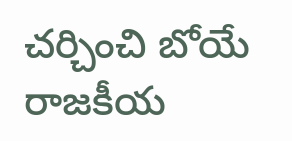చర్చించి బోయే రాజకీయ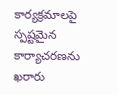కార్యక్రమాలపై స్పష్టమైన కార్యాచరణను ఖరారు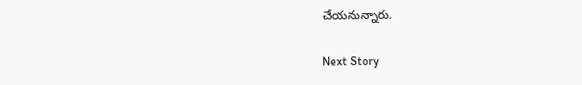చేయనున్నారు.

Next Story